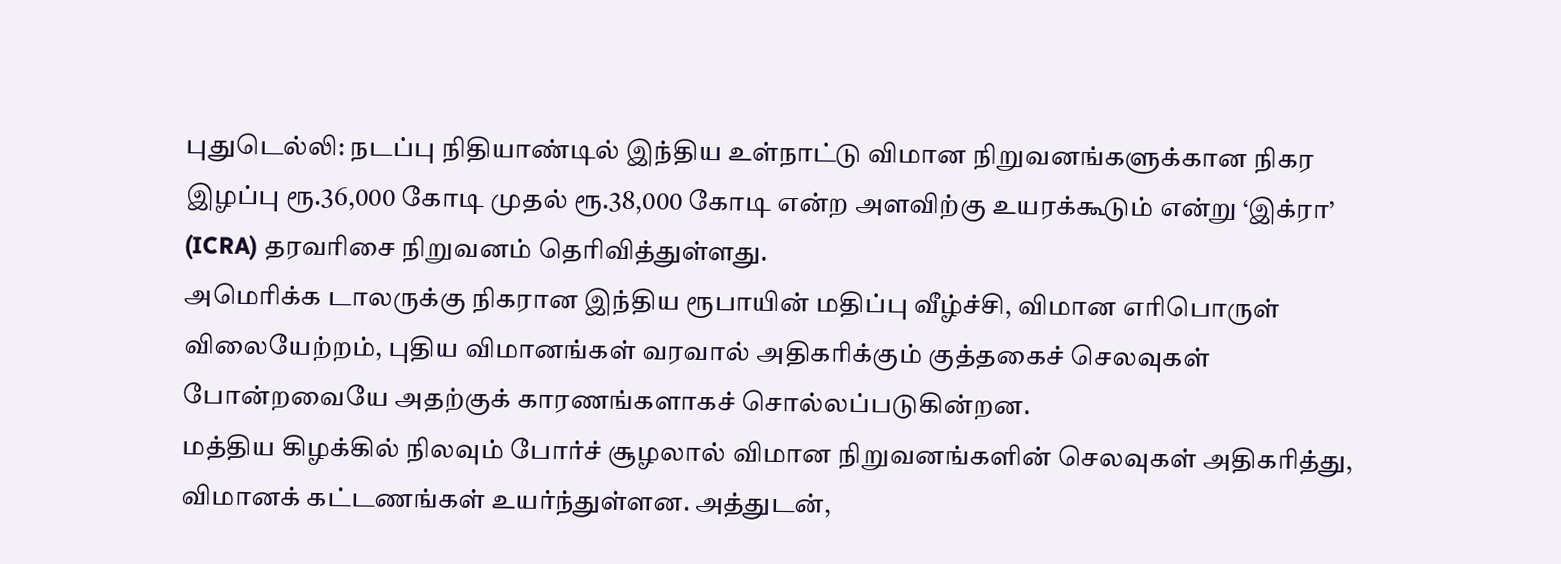புதுடெல்லி: நடப்பு நிதியாண்டில் இந்திய உள்நாட்டு விமான நிறுவனங்களுக்கான நிகர இழப்பு ரூ.36,000 கோடி முதல் ரூ.38,000 கோடி என்ற அளவிற்கு உயரக்கூடும் என்று ‘இக்ரா’ (ICRA) தரவரிசை நிறுவனம் தெரிவித்துள்ளது.
அமெரிக்க டாலருக்கு நிகரான இந்திய ரூபாயின் மதிப்பு வீழ்ச்சி, விமான எரிபொருள் விலையேற்றம், புதிய விமானங்கள் வரவால் அதிகரிக்கும் குத்தகைச் செலவுகள் போன்றவையே அதற்குக் காரணங்களாகச் சொல்லப்படுகின்றன.
மத்திய கிழக்கில் நிலவும் போர்ச் சூழலால் விமான நிறுவனங்களின் செலவுகள் அதிகரித்து, விமானக் கட்டணங்கள் உயர்ந்துள்ளன. அத்துடன்,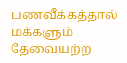பணவீக்கத்தால் மக்களும் தேவையற்ற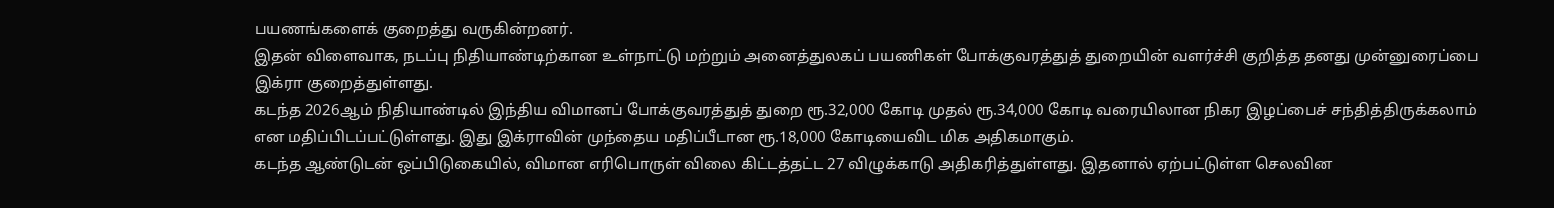பயணங்களைக் குறைத்து வருகின்றனர்.
இதன் விளைவாக, நடப்பு நிதியாண்டிற்கான உள்நாட்டு மற்றும் அனைத்துலகப் பயணிகள் போக்குவரத்துத் துறையின் வளர்ச்சி குறித்த தனது முன்னுரைப்பை இக்ரா குறைத்துள்ளது.
கடந்த 2026ஆம் நிதியாண்டில் இந்திய விமானப் போக்குவரத்துத் துறை ரூ.32,000 கோடி முதல் ரூ.34,000 கோடி வரையிலான நிகர இழப்பைச் சந்தித்திருக்கலாம் என மதிப்பிடப்பட்டுள்ளது. இது இக்ராவின் முந்தைய மதிப்பீடான ரூ.18,000 கோடியைவிட மிக அதிகமாகும்.
கடந்த ஆண்டுடன் ஒப்பிடுகையில், விமான எரிபொருள் விலை கிட்டத்தட்ட 27 விழுக்காடு அதிகரித்துள்ளது. இதனால் ஏற்பட்டுள்ள செலவின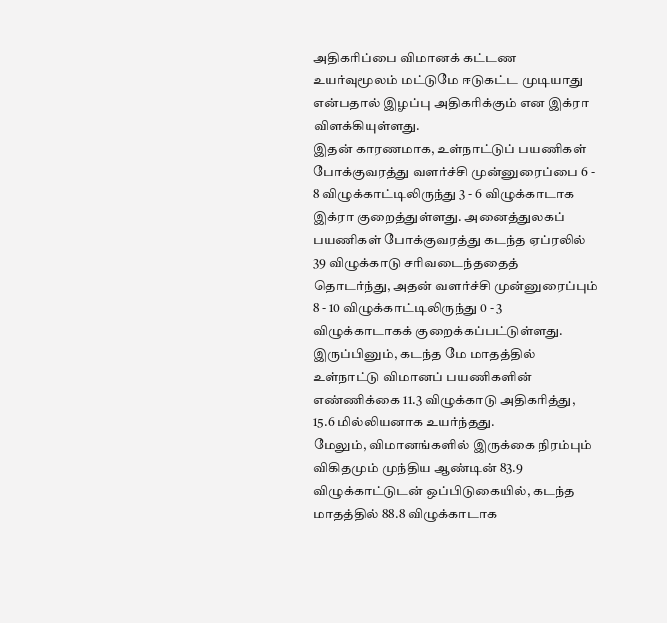அதிகரிப்பை விமானக் கட்டண உயர்வுமூலம் மட்டுமே ஈடுகட்ட முடியாது என்பதால் இழப்பு அதிகரிக்கும் என இக்ரா விளக்கியுள்ளது.
இதன் காரணமாக, உள்நாட்டுப் பயணிகள் போக்குவரத்து வளர்ச்சி முன்னுரைப்பை 6 - 8 விழுக்காட்டிலிருந்து 3 - 6 விழுக்காடாக இக்ரா குறைத்துள்ளது. அனைத்துலகப் பயணிகள் போக்குவரத்து கடந்த ஏப்ரலில் 39 விழுக்காடு சரிவடைந்ததைத் தொடர்ந்து, அதன் வளர்ச்சி முன்னுரைப்பும் 8 - 10 விழுக்காட்டிலிருந்து 0 - 3 விழுக்காடாகக் குறைக்கப்பட்டுள்ளது.
இருப்பினும், கடந்த மே மாதத்தில் உள்நாட்டு விமானப் பயணிகளின் எண்ணிக்கை 11.3 விழுக்காடு அதிகரித்து, 15.6 மில்லியனாக உயர்ந்தது.
மேலும், விமானங்களில் இருக்கை நிரம்பும் விகிதமும் முந்திய ஆண்டின் 83.9 விழுக்காட்டுடன் ஒப்பிடுகையில், கடந்த மாதத்தில் 88.8 விழுக்காடாக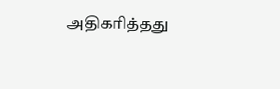அதிகரித்தது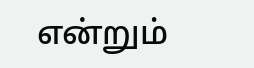என்றும்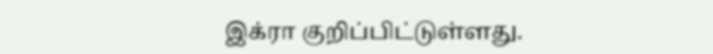இக்ரா குறிப்பிட்டுள்ளது.